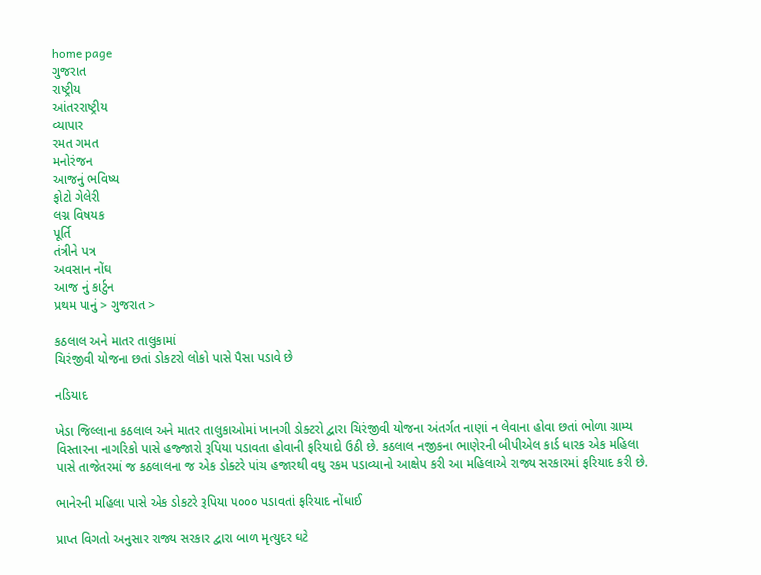home page
ગુજરાત
રાષ્ટ્રીય
આંતરરાષ્ટ્રીય
વ્યાપાર
રમત ગમત
મનોરંજન
આજનું ભવિષ્ય
ફોટો ગેલેરી
લગ્ન વિષયક
પૂર્તિ
તંત્રીને પત્ર
અવસાન નોંઘ
આજ નું કાર્ટુન
પ્રથમ પાનું > ગુજરાત >

કઠલાલ અને માતર તાલુકામાં
ચિરંજીવી યોજના છતાં ડોકટરો લોકો પાસે પૈસા પડાવે છે

નડિયાદ

ખેડા જિલ્લાના કઠલાલ અને માતર તાલુકાઓમાં ખાનગી ડોક્ટરો દ્વારા ચિરંજીવી યોજના અંતર્ગત નાણાં ન લેવાના હોવા છતાં ભોળા ગ્રામ્ય વિસ્તારના નાગરિકો પાસે હજ્જારો રૂપિયા પડાવતા હોવાની ફરિયાદો ઉઠી છે. કઠલાલ નજીકના ભાણેરની બીપીએલ કાર્ડ ધારક એક મહિલા પાસે તાજેતરમાં જ કઠલાલના જ એક ડોક્ટરે પાંચ હજારથી વઘુ રકમ પડાવ્યાનો આક્ષેપ કરી આ મહિલાએ રાજ્ય સરકારમાં ફરિયાદ કરી છે.

ભાનેરની મહિલા પાસે એક ડોકટરે રૂપિયા ૫૦૦૦ પડાવતાં ફરિયાદ નોંધાઈ

પ્રાપ્ત વિગતો અનુસાર રાજ્ય સરકાર દ્વારા બાળ મૃત્યુદર ઘટે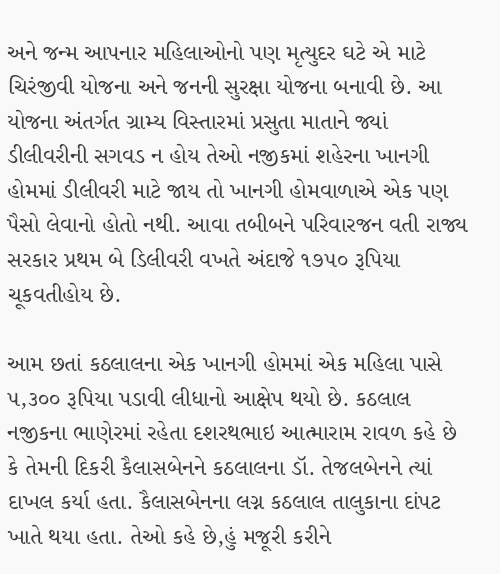અને જન્મ આપનાર મહિલાઓનો પણ મૃત્યુદર ઘટે એ માટે ચિરંજીવી યોજના અને જનની સુરક્ષા યોજના બનાવી છે. આ યોજના અંતર્ગત ગ્રામ્ય વિસ્તારમાં પ્રસુતા માતાને જ્યાં ડીલીવરીની સગવડ ન હોય તેઓ નજીકમાં શહેરના ખાનગી હોમમાં ડીલીવરી માટે જાય તો ખાનગી હોમવાળાએ એક પણ પૈસો લેવાનો હોતો નથી. આવા તબીબને પરિવારજન વતી રાજ્ય સરકાર પ્રથમ બે ડિલીવરી વખતે અંદાજે ૧૭૫૦ રૂપિયા ચૂકવતીહોય છે.

આમ છતાં કઠલાલના એક ખાનગી હોમમાં એક મહિલા પાસે ૫,૩૦૦ રૂપિયા પડાવી લીધાનો આક્ષેપ થયો છે. કઠલાલ નજીકના ભાણેરમાં રહેતા દશરથભાઇ આત્મારામ રાવળ કહે છે કે તેમની દિકરી કૈલાસબેનને કઠલાલના ડૉ. તેજલબેનને ત્યાં દાખલ કર્યા હતા. કૈલાસબેનના લગ્ન કઠલાલ તાલુકાના દાંપટ ખાતે થયા હતા. તેઓ કહે છે,હું મજૂરી કરીને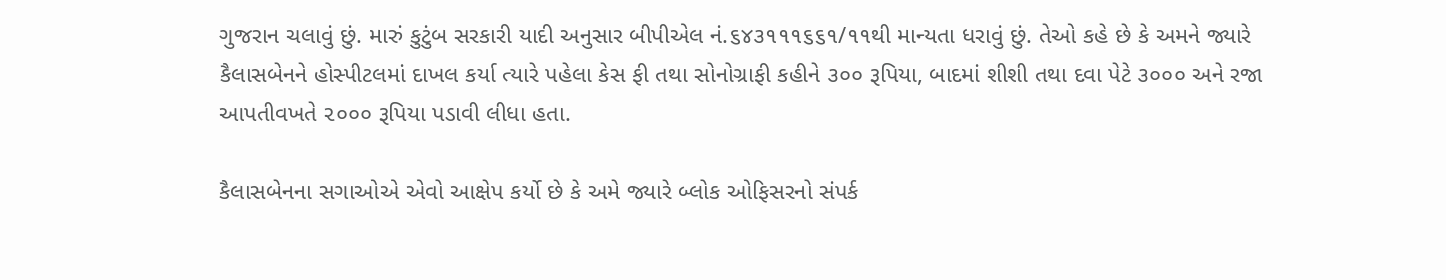ગુજરાન ચલાવું છું. મારું કુટુંબ સરકારી યાદી અનુસાર બીપીએલ નં.૬૪૩૧૧૧૬૬૧/૧૧થી માન્યતા ધરાવું છું. તેઓ કહે છે કે અમને જ્યારે કૈલાસબેનને હોસ્પીટલમાં દાખલ કર્યા ત્યારે પહેલા કેસ ફી તથા સોનોગ્રાફી કહીને ૩૦૦ રૂપિયા, બાદમાં શીશી તથા દવા પેટે ૩૦૦૦ અને રજા આપતીવખતે ૨૦૦૦ રૂપિયા પડાવી લીધા હતા.

કૈલાસબેનના સગાઓએ એવો આક્ષેપ કર્યો છે કે અમે જ્યારે બ્લોક ઓફિસરનો સંપર્ક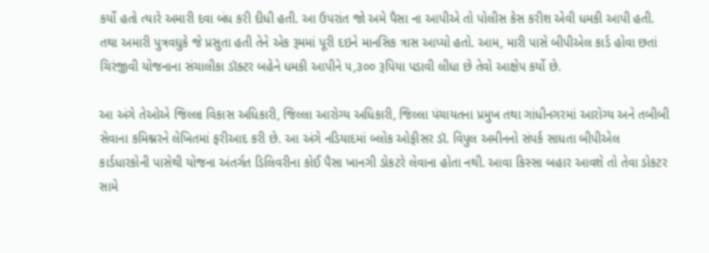કર્યો હતો ત્યારે અમારી દવા બંધ કરી દીધી હતી. આ ઉપરાંત જો અમે પૈસા ના આપીએ તો પોલીસ કેસ કરીશ એવી ધમકી આપી હતી. તથા અમારી પુત્રવઘુકે જે પ્રસુતા હતી તેને એક રૂમમાં પૂરી દઇને માનસિક ત્રાસ આપ્યો હતો. આમ, મારી પાસે બીપીએલ કાર્ડ હોવા છતાં ચિરંજીવી યોજનાના સંચાલીકા ડૉક્ટર બહેને ધમકી આપીને ૫,૩૦૦ રૂપિયા પડાવી લીધા છે તેવો આક્ષેપ કર્યો છે.

આ અંગે તેઓએ જિલ્લા વિકાસ અધિકારી, જિલ્લા આરોગ્ય અધિકારી, જિલ્લા પંચાયતના પ્રમુખ તથા ગાંધીનગરમાં આરોગ્ય અને તબીબી સેવાના કમિશ્નરને લેખિતમાં ફરીઆદ કરી છે. આ અંગે નડિયાદમાં બ્લોક ઓફીસર ડૉ. વિપુલ અમીનનો સંપર્ક સાધતા બીપીએલ કાર્ડધારકોની પાસેથી યોજના અંતર્ગત ડિલિવરીના કોઈ પૈસા ખાનગી ડોકટરે લેવાના હોતા નથી. આવા કિસ્સા બહાર આવશે તો તેવા ડોકટર સામે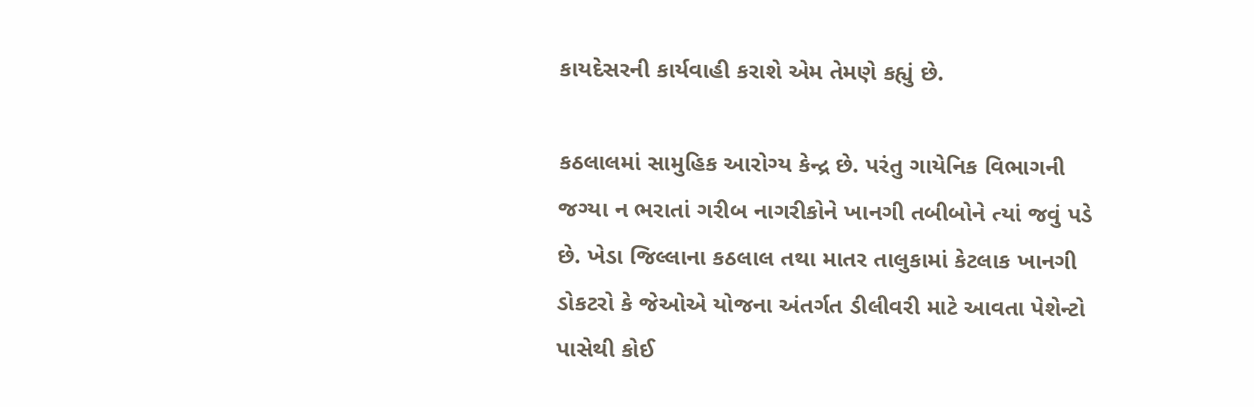કાયદેસરની કાર્યવાહી કરાશે એમ તેમણે કહ્યું છે.

કઠલાલમાં સામુહિક આરોગ્ય કેન્દ્ર છે. પરંતુ ગાયેનિક વિભાગની જગ્યા ન ભરાતાં ગરીબ નાગરીકોને ખાનગી તબીબોને ત્યાં જવું પડે છે. ખેડા જિલ્લાના કઠલાલ તથા માતર તાલુકામાં કેટલાક ખાનગી ડોકટરો કે જેઓએ યોજના અંતર્ગત ડીલીવરી માટે આવતા પેશેન્ટો પાસેથી કોઈ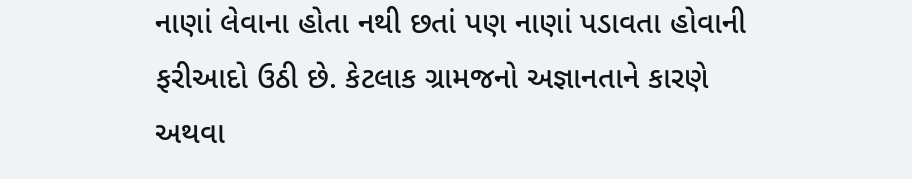નાણાં લેવાના હોતા નથી છતાં પણ નાણાં પડાવતા હોવાની ફરીઆદો ઉઠી છે. કેટલાક ગ્રામજનો અજ્ઞાનતાને કારણે અથવા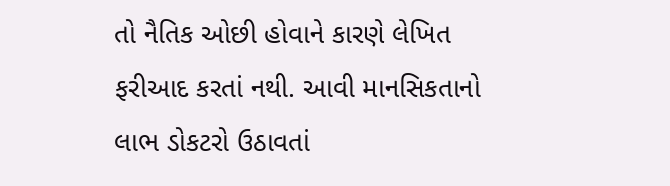તો નૈતિક ઓછી હોવાને કારણે લેખિત ફરીઆદ કરતાં નથી. આવી માનસિકતાનો લાભ ડોકટરો ઉઠાવતાં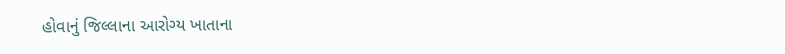હોવાનું જિલ્લાના આરોગ્ય ખાતાના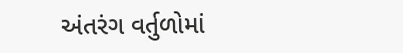અંતરંગ વર્તુળોમાં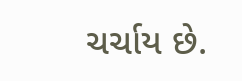ચર્ચાય છે.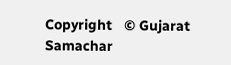Copyright   © Gujarat Samachar